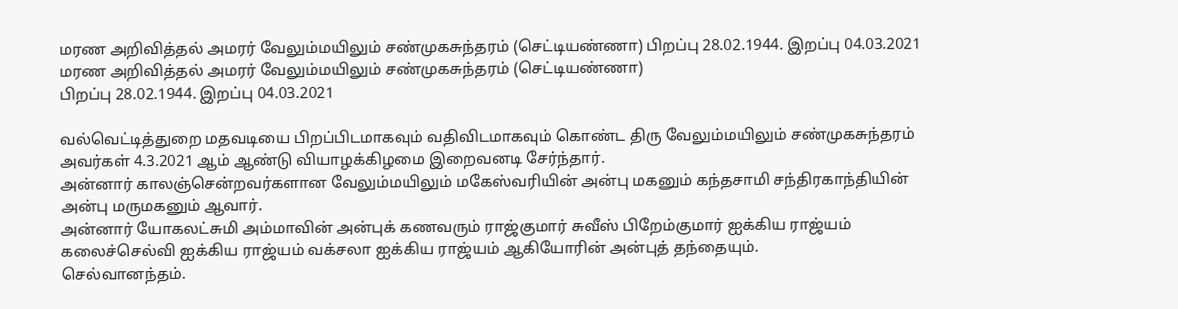மரண அறிவித்தல் அமரர் வேலும்மயிலும் சண்முகசுந்தரம் (செட்டியண்ணா) பிறப்பு 28.02.1944. இறப்பு 04.03.2021
மரண அறிவித்தல் அமரர் வேலும்மயிலும் சண்முகசுந்தரம் (செட்டியண்ணா)
பிறப்பு 28.02.1944. இறப்பு 04.03.2021

வல்வெட்டித்துறை மதவடியை பிறப்பிடமாகவும் வதிவிடமாகவும் கொண்ட திரு வேலும்மயிலும் சண்முகசுந்தரம் அவர்கள் 4.3.2021 ஆம் ஆண்டு வியாழக்கிழமை இறைவனடி சேர்ந்தார்.
அன்னார் காலஞ்சென்றவர்களான வேலும்மயிலும் மகேஸ்வரியின் அன்பு மகனும் கந்தசாமி சந்திரகாந்தியின் அன்பு மருமகனும் ஆவார்.
அன்னார் யோகலட்சுமி அம்மாவின் அன்புக் கணவரும் ராஜ்குமார் சுவீஸ் பிறேம்குமார் ஐக்கிய ராஜ்யம் கலைச்செல்வி ஐக்கிய ராஜ்யம் வக்சலா ஐக்கிய ராஜ்யம் ஆகியோரின் அன்புத் தந்தையும்.
செல்வானந்தம்.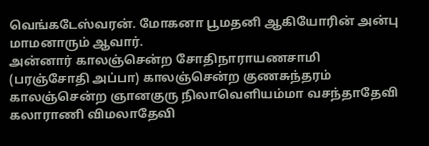வெங்கடேஸ்வரன். மோகனா பூமதனி ஆகியோரின் அன்பு மாமனாரும் ஆவார்.
அன்னார் காலஞ்சென்ற சோதிநாராயணசாமி (பரஞ்சோதி அப்பா) காலஞ்சென்ற குணசுந்தரம் காலஞ்சென்ற ஞானகுரு நிலாவெளியம்மா வசந்தாதேவி கலாராணி விமலாதேவி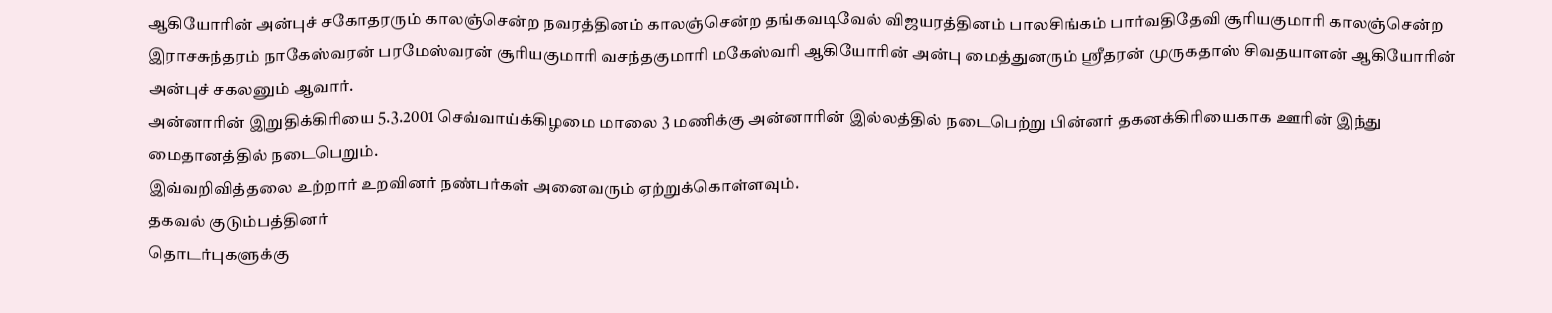ஆகியோரின் அன்புச் சகோதரரும் காலஞ்சென்ற நவரத்தினம் காலஞ்சென்ற தங்கவடிவேல் விஜயரத்தினம் பாலசிங்கம் பார்வதிதேவி சூரியகுமாரி காலஞ்சென்ற இராசசுந்தரம் நாகேஸ்வரன் பரமேஸ்வரன் சூரியகுமாரி வசந்தகுமாரி மகேஸ்வரி ஆகியோரின் அன்பு மைத்துனரும் ஸ்ரீதரன் முருகதாஸ் சிவதயாளன் ஆகியோரின் அன்புச் சகலனும் ஆவார்.
அன்னாரின் இறுதிக்கிரியை 5.3.2001 செவ்வாய்க்கிழமை மாலை 3 மணிக்கு அன்னாரின் இல்லத்தில் நடைபெற்று பின்னர் தகனக்கிரியைகாக ஊரின் இந்து மைதானத்தில் நடைபெறும்.
இவ்வறிவித்தலை உற்றார் உறவினர் நண்பர்கள் அனைவரும் ஏற்றுக்கொள்ளவும்.
தகவல் குடும்பத்தினர்
தொடர்புகளுக்கு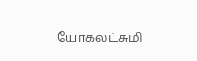யோகலட்சுமி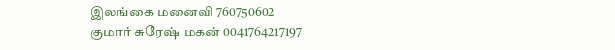இலங்கை மனைவி 760750602
குமார் சுரேஷ் மகன் 0041764217197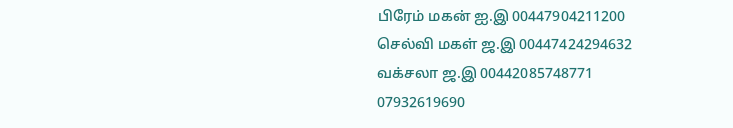பிரேம் மகன் ஐ.இ 00447904211200
செல்வி மகள் ஜ.இ 00447424294632
வக்சலா ஜ.இ 00442085748771 07932619690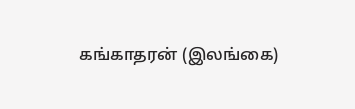கங்காதரன் (இலங்கை)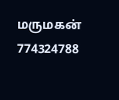மருமகன் 774324788